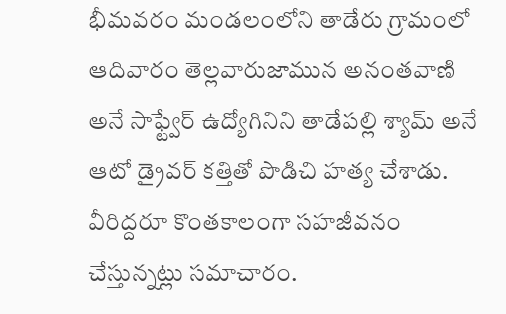భీమవరం మండలంలోని తాడేరు గ్రామంలో ఆదివారం తెల్లవారుజామున అనంతవాణి అనే సాఫ్ట్వేర్ ఉద్యోగినిని తాడేపల్లి శ్యామ్ అనే ఆటో డ్రైవర్ కత్తితో పొడిచి హత్య చేశాడు. వీరిద్దరూ కొంతకాలంగా సహజీవనం చేస్తున్నట్లు సమాచారం.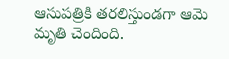ఆసుపత్రికి తరలిస్తుండగా ఆమె మృతి చెందింది.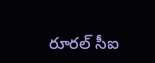రూరల్ సీఐ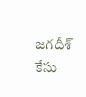జగదీశ్ కేసు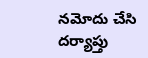నమోదు చేసి దర్యాప్తు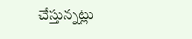చేస్తున్నట్లు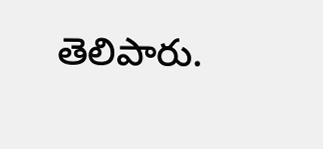తెలిపారు.